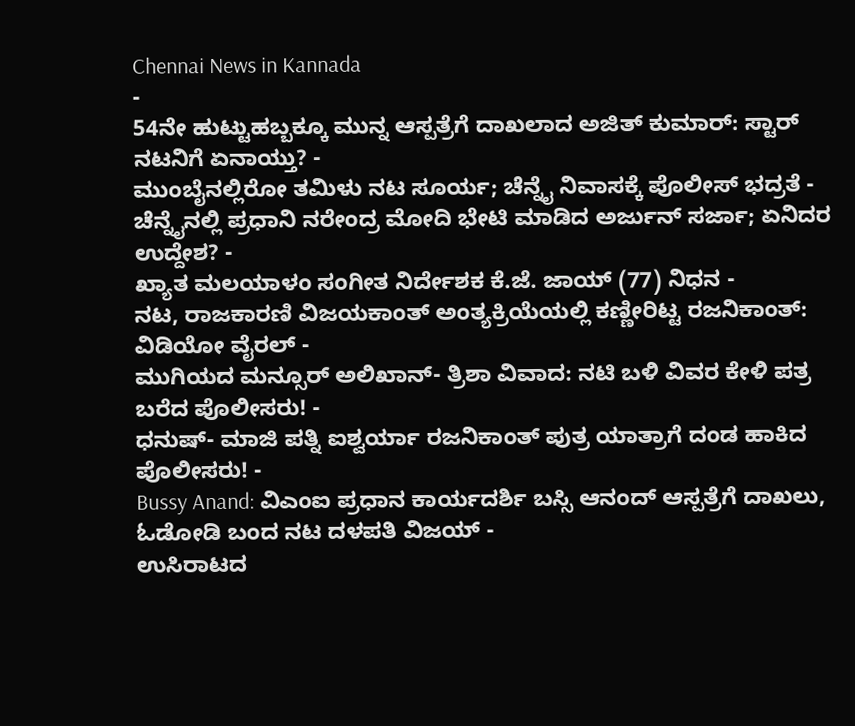Chennai News in Kannada
-
54ನೇ ಹುಟ್ಟುಹಬ್ಬಕ್ಕೂ ಮುನ್ನ ಆಸ್ಪತ್ರೆಗೆ ದಾಖಲಾದ ಅಜಿತ್ ಕುಮಾರ್: ಸ್ಟಾರ್ ನಟನಿಗೆ ಏನಾಯ್ತು? -
ಮುಂಬೈನಲ್ಲಿರೋ ತಮಿಳು ನಟ ಸೂರ್ಯ; ಚೆನ್ನೈ ನಿವಾಸಕ್ಕೆ ಪೊಲೀಸ್ ಭದ್ರತೆ -
ಚೆನ್ನೈನಲ್ಲಿ ಪ್ರಧಾನಿ ನರೇಂದ್ರ ಮೋದಿ ಭೇಟಿ ಮಾಡಿದ ಅರ್ಜುನ್ ಸರ್ಜಾ; ಏನಿದರ ಉದ್ದೇಶ? -
ಖ್ಯಾತ ಮಲಯಾಳಂ ಸಂಗೀತ ನಿರ್ದೇಶಕ ಕೆ.ಜೆ. ಜಾಯ್ (77) ನಿಧನ -
ನಟ, ರಾಜಕಾರಣಿ ವಿಜಯಕಾಂತ್ ಅಂತ್ಯಕ್ರಿಯೆಯಲ್ಲಿ ಕಣ್ಣೀರಿಟ್ಟ ರಜನಿಕಾಂತ್: ವಿಡಿಯೋ ವೈರಲ್ -
ಮುಗಿಯದ ಮನ್ಸೂರ್ ಅಲಿಖಾನ್- ತ್ರಿಶಾ ವಿವಾದ: ನಟಿ ಬಳಿ ವಿವರ ಕೇಳಿ ಪತ್ರ ಬರೆದ ಪೊಲೀಸರು! -
ಧನುಷ್- ಮಾಜಿ ಪತ್ನಿ ಐಶ್ವರ್ಯಾ ರಜನಿಕಾಂತ್ ಪುತ್ರ ಯಾತ್ರಾಗೆ ದಂಡ ಹಾಕಿದ ಪೊಲೀಸರು! -
Bussy Anand: ವಿಎಂಐ ಪ್ರಧಾನ ಕಾರ್ಯದರ್ಶಿ ಬಸ್ಸಿ ಆನಂದ್ ಆಸ್ಪತ್ರೆಗೆ ದಾಖಲು, ಓಡೋಡಿ ಬಂದ ನಟ ದಳಪತಿ ವಿಜಯ್ -
ಉಸಿರಾಟದ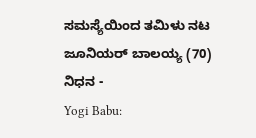ಸಮಸ್ಯೆಯಿಂದ ತಮಿಳು ನಟ ಜೂನಿಯರ್ ಬಾಲಯ್ಯ (70) ನಿಧನ -
Yogi Babu: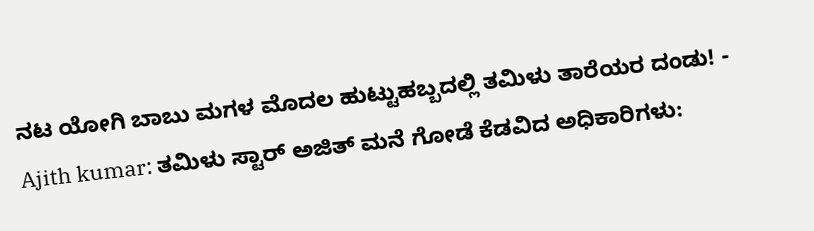ನಟ ಯೋಗಿ ಬಾಬು ಮಗಳ ಮೊದಲ ಹುಟ್ಟುಹಬ್ಬದಲ್ಲಿ ತಮಿಳು ತಾರೆಯರ ದಂಡು! -
Ajith kumar: ತಮಿಳು ಸ್ಟಾರ್ ಅಜಿತ್ ಮನೆ ಗೋಡೆ ಕೆಡವಿದ ಅಧಿಕಾರಿಗಳು: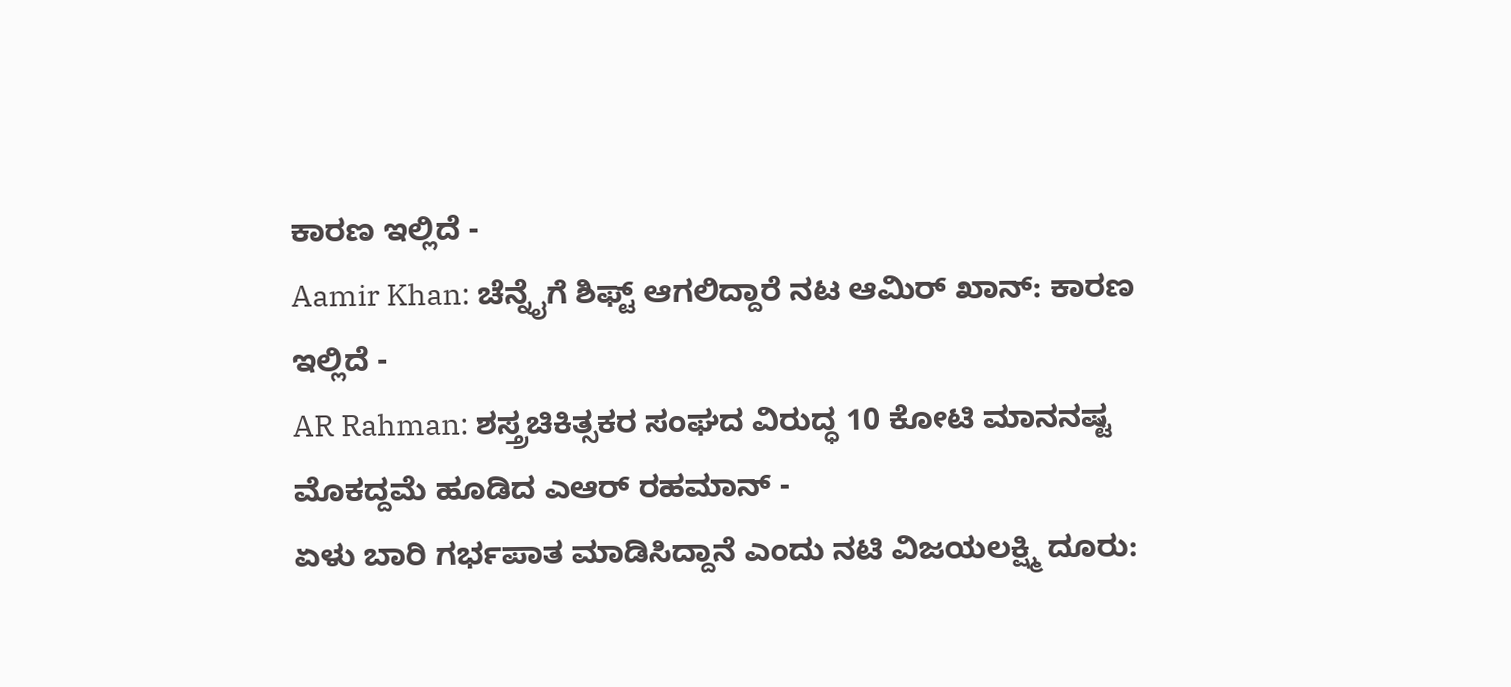ಕಾರಣ ಇಲ್ಲಿದೆ -
Aamir Khan: ಚೆನ್ನೈಗೆ ಶಿಫ್ಟ್ ಆಗಲಿದ್ದಾರೆ ನಟ ಆಮಿರ್ ಖಾನ್: ಕಾರಣ ಇಲ್ಲಿದೆ -
AR Rahman: ಶಸ್ತ್ರಚಿಕಿತ್ಸಕರ ಸಂಘದ ವಿರುದ್ಧ 10 ಕೋಟಿ ಮಾನನಷ್ಟ ಮೊಕದ್ದಮೆ ಹೂಡಿದ ಎಆರ್ ರಹಮಾನ್ -
ಏಳು ಬಾರಿ ಗರ್ಭಪಾತ ಮಾಡಿಸಿದ್ದಾನೆ ಎಂದು ನಟಿ ವಿಜಯಲಕ್ಷ್ಮಿ ದೂರು: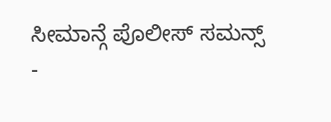ಸೀಮಾನ್ಗೆ ಪೊಲೀಸ್ ಸಮನ್ಸ್ -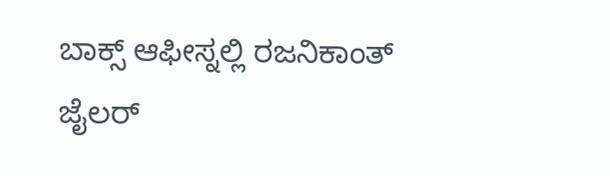ಬಾಕ್ಸ್ ಆಫೀಸ್ನಲ್ಲಿ ರಜನಿಕಾಂತ್ ಜೈಲರ್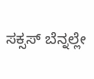ಸಕ್ಸಸ್ ಬೆನ್ನಲ್ಲೇ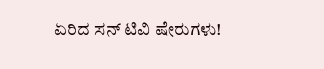ಏರಿದ ಸನ್ ಟಿವಿ ಷೇರುಗಳು!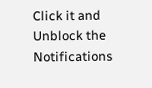Click it and Unblock the Notifications